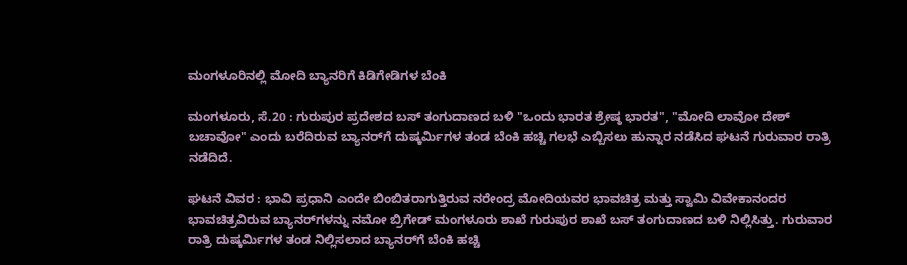ಮಂಗಳೂರಿನಲ್ಲಿ ಮೋದಿ ಬ್ಯಾನರಿಗೆ ಕಿಡಿಗೇಡಿಗಳ ಬೆಂಕಿ

ಮಂಗಳೂರು, ಸೆ.20 : ಗುರುಪುರ ಪ್ರದೇಶದ ಬಸ್ ತಂಗುದಾಣದ ಬಳಿ "ಒಂದು ಭಾರತ ಶ್ರೇಷ್ಠ ಭಾರತ", "ಮೋದಿ ಲಾವೋ ದೇಶ್ ಬಚಾವೋ" ಎಂದು ಬರೆದಿರುವ ಬ್ಯಾನರ್‌ಗೆ ದುಷ್ಕರ್ಮಿಗಳ ತಂಡ ಬೆಂಕಿ ಹಚ್ಚಿ ಗಲಭೆ ಎಬ್ಬಿಸಲು ಹುನ್ನಾರ ನಡೆಸಿದ ಘಟನೆ ಗುರುವಾರ ರಾತ್ರಿ ನಡೆದಿದೆ.

ಘಟನೆ ವಿವರ : ಭಾವಿ ಪ್ರಧಾನಿ ಎಂದೇ ಬಿಂಬಿತರಾಗುತ್ತಿರುವ ನರೇಂದ್ರ ಮೋದಿಯವರ ಭಾವಚಿತ್ರ ಮತ್ತು ಸ್ವಾಮಿ ವಿವೇಕಾನಂದರ ಭಾವಚಿತ್ರವಿರುವ ಬ್ಯಾನರ್‌ಗಳನ್ನು ನಮೋ ಬ್ರಿಗೇಡ್ ಮಂಗಳೂರು ಶಾಖೆ ಗುರುಪುರ ಶಾಖೆ ಬಸ್ ತಂಗುದಾಣದ ಬಳಿ ನಿಲ್ಲಿಸಿತ್ತು. ಗುರುವಾರ ರಾತ್ರಿ ದುಷ್ಕರ್ಮಿಗಳ ತಂಡ ನಿಲ್ಲಿಸಲಾದ ಬ್ಯಾನರ್‌ಗೆ ಬೆಂಕಿ ಹಚ್ಚಿ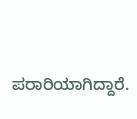ಪರಾರಿಯಾಗಿದ್ದಾರೆ.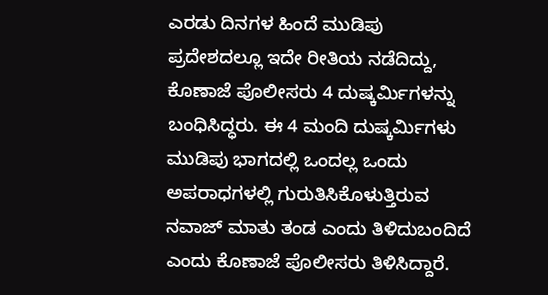ಎರಡು ದಿನಗಳ ಹಿಂದೆ ಮುಡಿಪು ಪ್ರದೇಶದಲ್ಲೂ ಇದೇ ರೀತಿಯ ನಡೆದಿದ್ದು, ಕೊಣಾಜೆ ಪೊಲೀಸರು 4 ದುಷ್ಕರ್ಮಿಗಳನ್ನು ಬಂಧಿಸಿದ್ಧರು. ಈ 4 ಮಂದಿ ದುಷ್ಕರ್ಮಿಗಳು ಮುಡಿಪು ಭಾಗದಲ್ಲಿ ಒಂದಲ್ಲ ಒಂದು ಅಪರಾಧಗಳಲ್ಲಿ ಗುರುತಿಸಿಕೊಳುತ್ತಿರುವ ನವಾಜ್ ಮಾತು ತಂಡ ಎಂದು ತಿಳಿದುಬಂದಿದೆ ಎಂದು ಕೊಣಾಜೆ ಪೊಲೀಸರು ತಿಳಿಸಿದ್ದಾರೆ.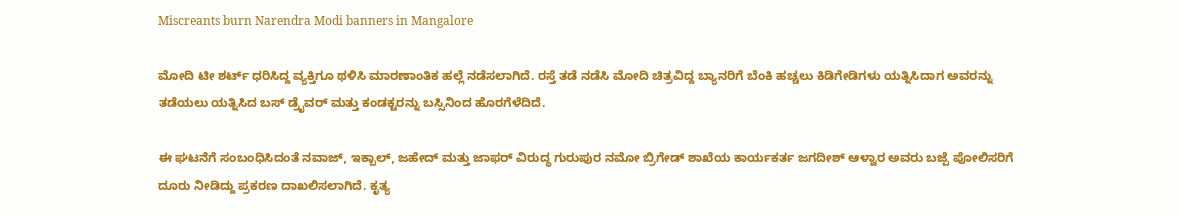Miscreants burn Narendra Modi banners in Mangalore

ಮೋದಿ ಟೀ ಶರ್ಟ್ ಧರಿಸಿದ್ದ ವ್ಯಕ್ತಿಗೂ ಥಳಿಸಿ ಮಾರಣಾಂತಿಕ ಹಲ್ಲೆ ನಡೆಸಲಾಗಿದೆ. ರಸ್ತೆ ತಡೆ ನಡೆಸಿ ಮೋದಿ ಚಿತ್ರವಿದ್ದ ಬ್ಯಾನರಿಗೆ ಬೆಂಕಿ ಹಚ್ಚಲು ಕಿಡಿಗೇಡಿಗಳು ಯತ್ನಿಸಿದಾಗ ಅವರನ್ನು ತಡೆಯಲು ಯತ್ನಿಸಿದ ಬಸ್ ಡ್ರೈವರ್ ಮತ್ತು ಕಂಡಕ್ಟರನ್ನು ಬಸ್ಸಿನಿಂದ ಹೊರಗೆಳೆದಿದೆ.

ಈ ಘಟನೆಗೆ ಸಂಬಂಧಿಸಿದಂತೆ ನವಾಜ್, ಇಕ್ಬಾಲ್, ಜಹೇದ್ ಮತ್ತು ಜಾಫರ್ ವಿರುದ್ಧ ಗುರುಪುರ ನಮೋ ಬ್ರಿಗೇಡ್ ಶಾಖೆಯ ಕಾರ್ಯಕರ್ತ ಜಗದೀಶ್ ಆಳ್ವಾರ ಅವರು ಬಜ್ಪೆ ಪೋಲಿಸರಿಗೆ ದೂರು ನೀಡಿದ್ದು ಪ್ರಕರಣ ದಾಖಲಿಸಲಾಗಿದೆ. ಕೃತ್ಯ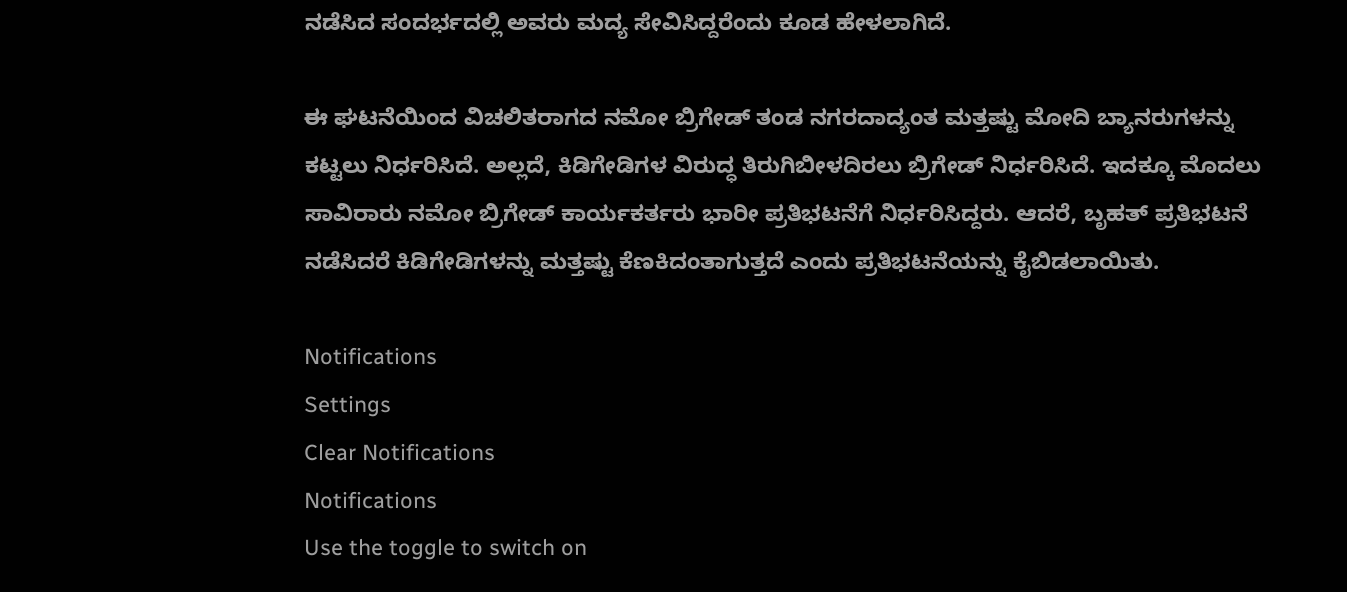ನಡೆಸಿದ ಸಂದರ್ಭದಲ್ಲಿ ಅವರು ಮದ್ಯ ಸೇವಿಸಿದ್ದರೆಂದು ಕೂಡ ಹೇಳಲಾಗಿದೆ.

ಈ ಘಟನೆಯಿಂದ ವಿಚಲಿತರಾಗದ ನಮೋ ಬ್ರಿಗೇಡ್ ತಂಡ ನಗರದಾದ್ಯಂತ ಮತ್ತಷ್ಟು ಮೋದಿ ಬ್ಯಾನರುಗಳನ್ನು ಕಟ್ಟಲು ನಿರ್ಧರಿಸಿದೆ. ಅಲ್ಲದೆ, ಕಿಡಿಗೇಡಿಗಳ ವಿರುದ್ಧ ತಿರುಗಿಬೀಳದಿರಲು ಬ್ರಿಗೇಡ್ ನಿರ್ಧರಿಸಿದೆ. ಇದಕ್ಕೂ ಮೊದಲು ಸಾವಿರಾರು ನಮೋ ಬ್ರಿಗೇಡ್ ಕಾರ್ಯಕರ್ತರು ಭಾರೀ ಪ್ರತಿಭಟನೆಗೆ ನಿರ್ಧರಿಸಿದ್ದರು. ಆದರೆ, ಬೃಹತ್ ಪ್ರತಿಭಟನೆ ನಡೆಸಿದರೆ ಕಿಡಿಗೇಡಿಗಳನ್ನು ಮತ್ತಷ್ಟು ಕೆಣಕಿದಂತಾಗುತ್ತದೆ ಎಂದು ಪ್ರತಿಭಟನೆಯನ್ನು ಕೈಬಿಡಲಾಯಿತು.

Notifications
Settings
Clear Notifications
Notifications
Use the toggle to switch on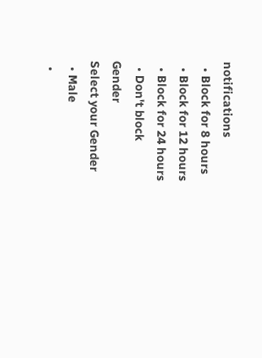notifications
  • Block for 8 hours
  • Block for 12 hours
  • Block for 24 hours
  • Don't block
Gender
Select your Gender
  • Male
  •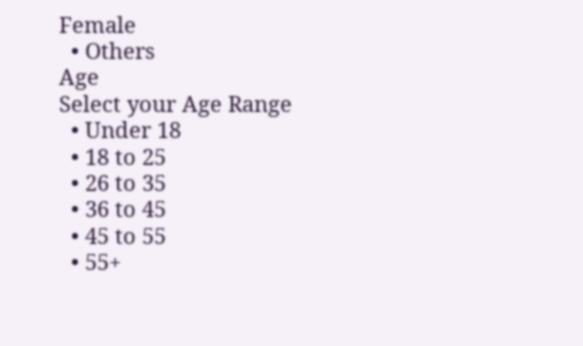Female
  • Others
Age
Select your Age Range
  • Under 18
  • 18 to 25
  • 26 to 35
  • 36 to 45
  • 45 to 55
  • 55+